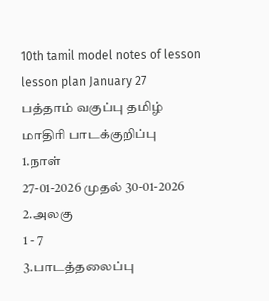10th tamil model notes of lesson
lesson plan January 27
பத்தாம் வகுப்பு தமிழ்
மாதிரி பாடக்குறிப்பு
1.நாள்
27-01-2026 முதல் 30-01-2026
2.அலகு
1 - 7
3.பாடத்தலைப்பு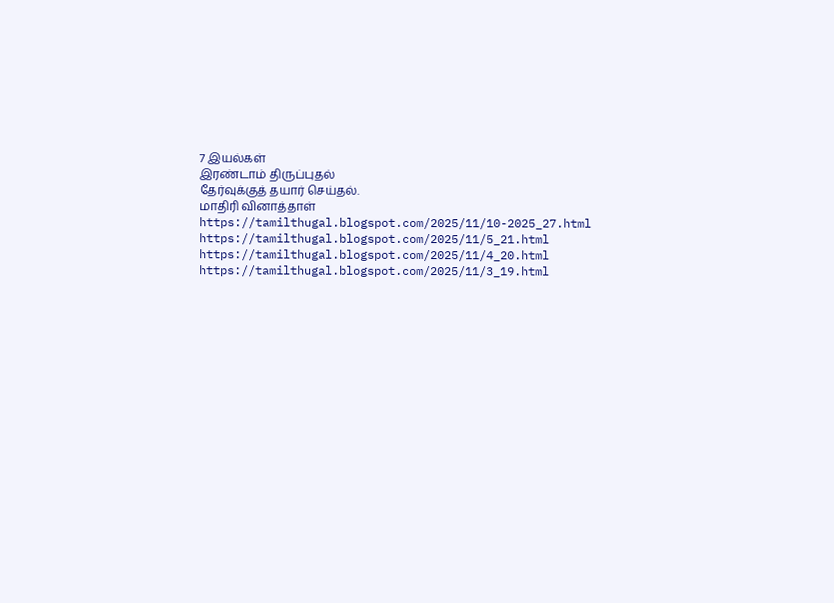7 இயல்கள்
இரண்டாம் திருப்புதல்
தேர்வுக்குத் தயார் செய்தல்.
மாதிரி வினாத்தாள்
https://tamilthugal.blogspot.com/2025/11/10-2025_27.html
https://tamilthugal.blogspot.com/2025/11/5_21.html
https://tamilthugal.blogspot.com/2025/11/4_20.html
https://tamilthugal.blogspot.com/2025/11/3_19.html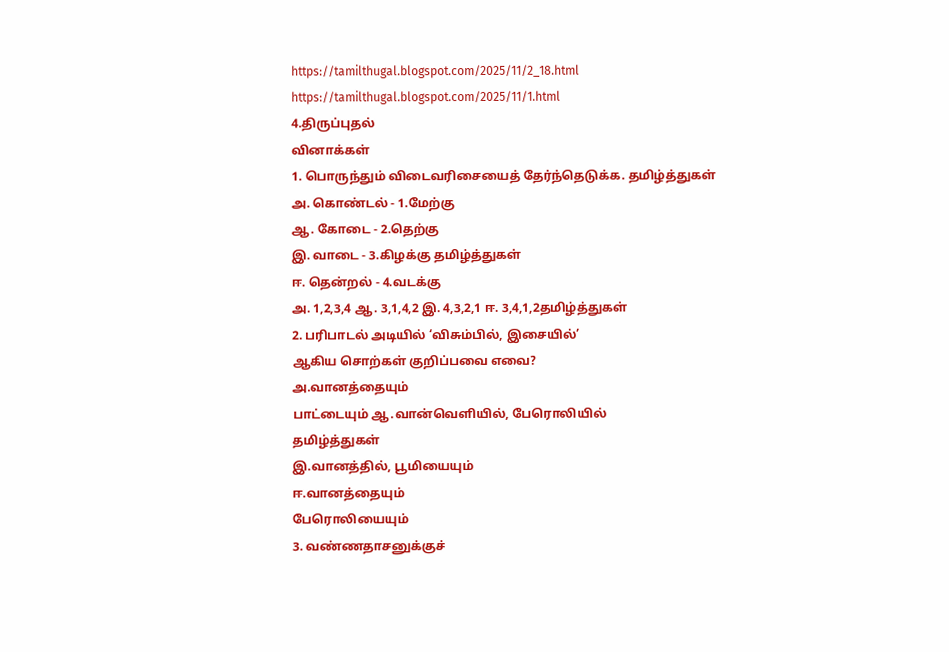https://tamilthugal.blogspot.com/2025/11/2_18.html
https://tamilthugal.blogspot.com/2025/11/1.html
4.திருப்புதல்
வினாக்கள்
1. பொருந்தும் விடைவரிசையைத் தேர்ந்தெடுக்க. தமிழ்த்துகள்
அ. கொண்டல் - 1.மேற்கு
ஆ. கோடை - 2.தெற்கு
இ. வாடை - 3.கிழக்கு தமிழ்த்துகள்
ஈ. தென்றல் - 4.வடக்கு
அ. 1,2,3,4 ஆ. 3,1,4,2 இ. 4,3,2,1 ஈ. 3,4,1,2தமிழ்த்துகள்
2. பரிபாடல் அடியில் ‘விசும்பில், இசையில்’
ஆகிய சொற்கள் குறிப்பவை எவை?
அ.வானத்தையும்
பாட்டையும் ஆ.வான்வெளியில், பேரொலியில்
தமிழ்த்துகள்
இ.வானத்தில், பூமியையும்
ஈ.வானத்தையும்
பேரொலியையும்
3. வண்ணதாசனுக்குச்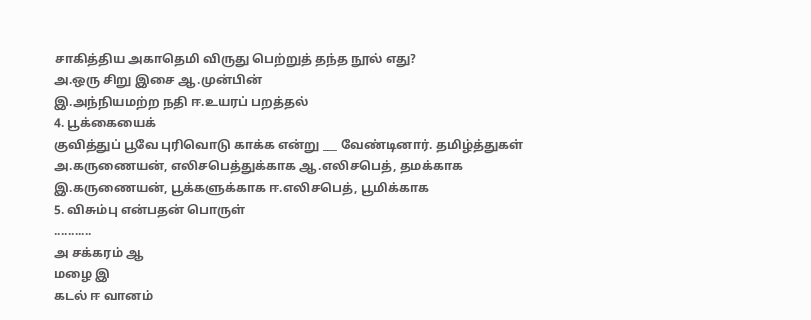சாகித்திய அகாதெமி விருது பெற்றுத் தந்த நூல் எது?
அ.ஒரு சிறு இசை ஆ.முன்பின்
இ.அந்நியமற்ற நதி ஈ.உயரப் பறத்தல்
4. பூக்கையைக்
குவித்துப் பூவே புரிவொடு காக்க என்று ___ வேண்டினார். தமிழ்த்துகள்
அ.கருணையன், எலிசபெத்துக்காக ஆ.எலிசபெத், தமக்காக
இ.கருணையன், பூக்களுக்காக ஈ.எலிசபெத், பூமிக்காக
5. விசும்பு என்பதன் பொருள்
...........
அ சக்கரம் ஆ
மழை இ
கடல் ஈ வானம்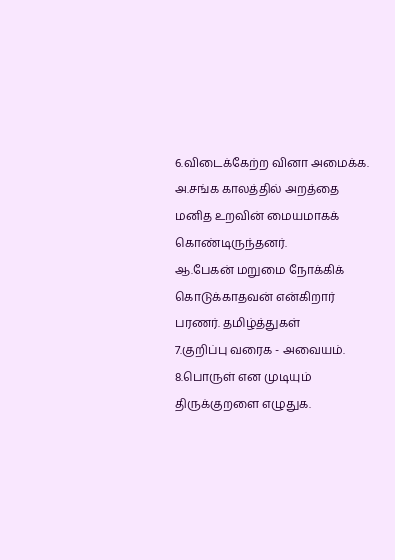6.விடைக்கேற்ற வினா அமைக்க.
அ.சங்க காலத்தில் அறத்தை மனித உறவின் மையமாகக் கொண்டிருந்தனர்.
ஆ.பேகன் மறுமை நோக்கிக் கொடுக்காதவன் என்கிறார் பரணர். தமிழ்த்துகள்
7.குறிப்பு வரைக - அவையம்.
8.பொருள் என முடியும் திருக்குறளை எழுதுக.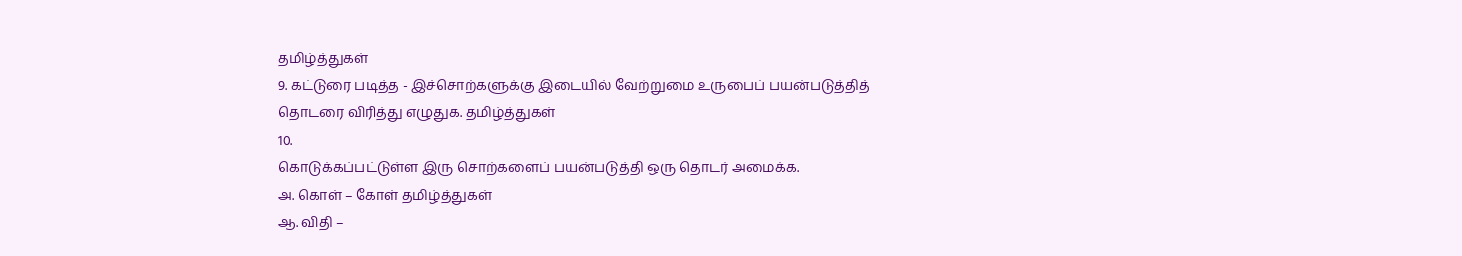தமிழ்த்துகள்
9. கட்டுரை படித்த - இச்சொற்களுக்கு இடையில் வேற்றுமை உருபைப் பயன்படுத்தித்
தொடரை விரித்து எழுதுக. தமிழ்த்துகள்
10.
கொடுக்கப்பட்டுள்ள இரு சொற்களைப் பயன்படுத்தி ஒரு தொடர் அமைக்க.
அ. கொள் – கோள் தமிழ்த்துகள்
ஆ. விதி –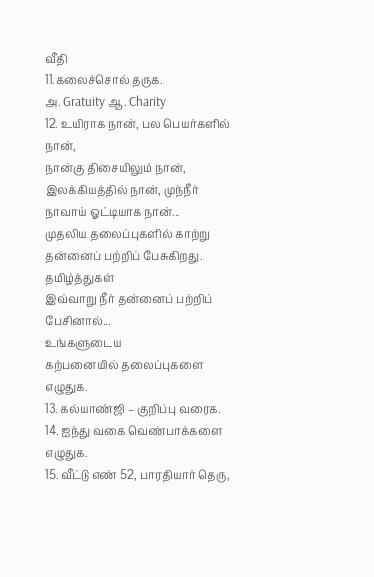வீதி
11.கலைச்சொல் தருக.
அ. Gratuity ஆ. Charity
12. உயிராக நான், பல பெயர்களில் நான்,
நான்கு திசையிலும் நான்,
இலக்கியத்தில் நான், முந்நீர்
நாவாய் ஓட்டியாக நான்...
முதலிய தலைப்புகளில் காற்று தன்னைப் பற்றிப் பேசுகிறது. தமிழ்த்துகள்
இவ்வாறு நீர் தன்னைப் பற்றிப் பேசினால்...
உங்களுடைய
கற்பனையில் தலைப்புகளை எழுதுக.
13. கல்யாண்ஜி – குறிப்பு வரைக.
14. ஐந்து வகை வெண்பாக்களை எழுதுக.
15. வீட்டு எண் 52, பாரதியார் தெரு,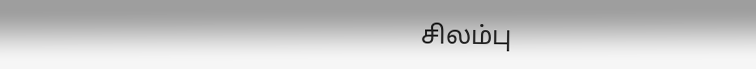சிலம்பு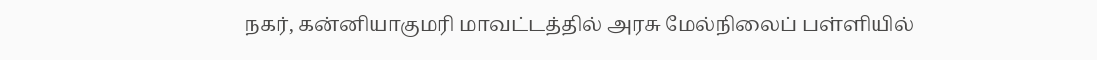நகர், கன்னியாகுமரி மாவட்டத்தில் அரசு மேல்நிலைப் பள்ளியில்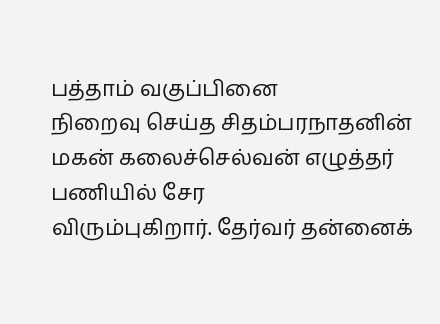பத்தாம் வகுப்பினை
நிறைவு செய்த சிதம்பரநாதனின் மகன் கலைச்செல்வன் எழுத்தர் பணியில் சேர
விரும்புகிறார். தேர்வர் தன்னைக்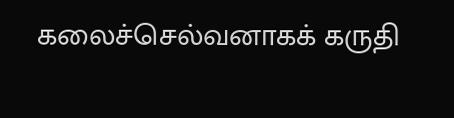கலைச்செல்வனாகக் கருதி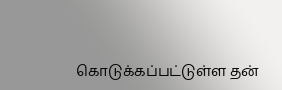கொடுக்கப்பட்டுள்ள தன்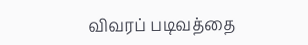விவரப் படிவத்தை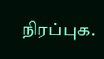நிரப்புக.